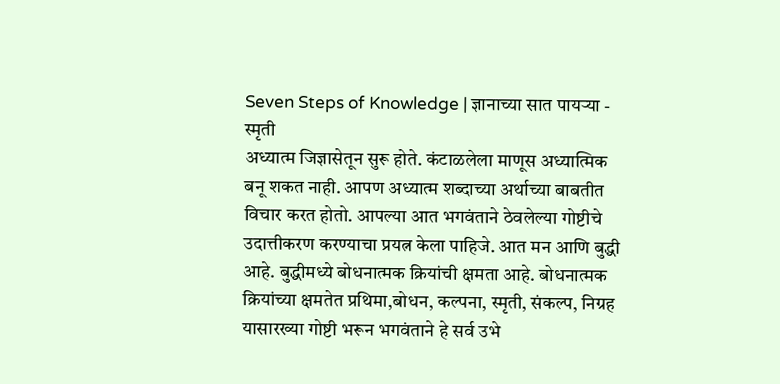Seven Steps of Knowledge | ज्ञानाच्या सात पायऱ्या - स्मृती
अध्यात्म जिज्ञासेतून सुरू होते. कंटाळलेला माणूस अध्यात्मिक बनू शकत नाही. आपण अध्यात्म शब्दाच्या अर्थाच्या बाबतीत विचार करत होतो. आपल्या आत भगवंताने ठेवलेल्या गोष्टीचे उदात्तीकरण करण्याचा प्रयत्न केला पाहिजे. आत मन आणि बुद्धी आहे. बुद्धीमध्ये बोधनात्मक क्रियांची क्षमता आहे. बोधनात्मक क्रियांच्या क्षमतेत प्रथिमा,बोधन, कल्पना, स्मृती, संकल्प, निग्रह यासारख्या गोष्टी भरून भगवंताने हे सर्व उभे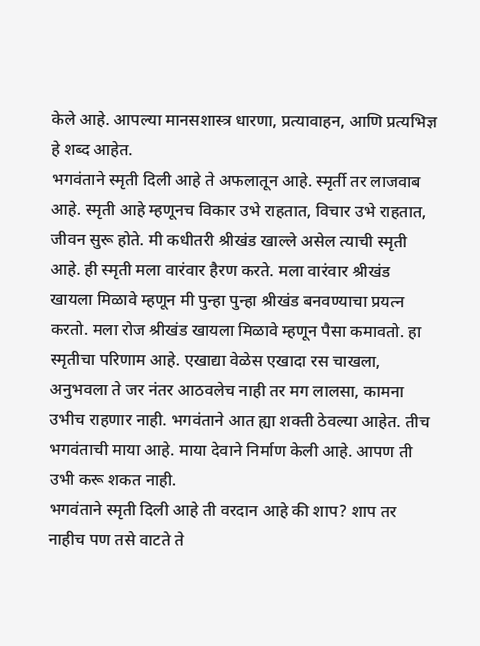केले आहे. आपल्या मानसशास्त्र धारणा, प्रत्यावाहन, आणि प्रत्यभिज्ञ हे शब्द आहेत.
भगवंताने स्मृती दिली आहे ते अफलातून आहे. स्मृर्ती तर लाजवाब आहे. स्मृती आहे म्हणूनच विकार उभे राहतात, विचार उभे राहतात, जीवन सुरू होते. मी कधीतरी श्रीखंड खाल्ले असेल त्याची स्मृती आहे. ही स्मृती मला वारंवार हैरण करते. मला वारंवार श्रीखंड खायला मिळावे म्हणून मी पुन्हा पुन्हा श्रीखंड बनवण्याचा प्रयत्न करतो. मला रोज श्रीखंड खायला मिळावे म्हणून पैसा कमावतो. हा स्मृतीचा परिणाम आहे. एखाद्या वेळेस एखादा रस चाखला, अनुभवला ते जर नंतर आठवलेच नाही तर मग लालसा, कामना उभीच राहणार नाही. भगवंताने आत ह्या शक्ती ठेवल्या आहेत. तीच भगवंताची माया आहे. माया देवाने निर्माण केली आहे. आपण ती उभी करू शकत नाही.
भगवंताने स्मृती दिली आहे ती वरदान आहे की शाप? शाप तर नाहीच पण तसे वाटते ते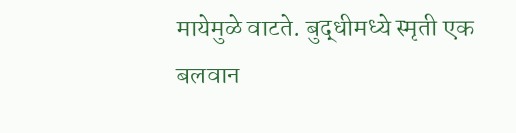मायेमुळे वाटते. बुद्धीमध्ये स्मृती एक बलवान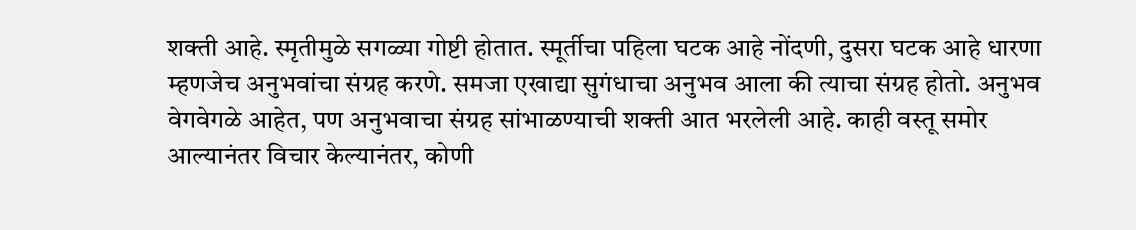शक्ती आहे. स्मृतीमुळे सगळ्या गोष्टी होतात. स्मूर्तीचा पहिला घटक आहे नोंदणी, दुसरा घटक आहे धारणा म्हणजेच अनुभवांचा संग्रह करणे. समजा एखाद्या सुगंधाचा अनुभव आला की त्याचा संग्रह होतो. अनुभव वेगवेगळे आहेत, पण अनुभवाचा संग्रह सांभाळण्याची शक्ती आत भरलेली आहे. काही वस्तू समोर आल्यानंतर विचार केल्यानंतर, कोणी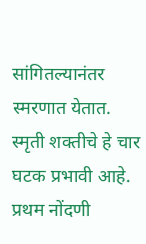सांगितल्यानंतर स्मरणात येतात. स्मृती शक्तीचे हे चार घटक प्रभावी आहे. प्रथम नोंदणी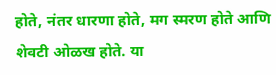होते, नंतर धारणा होते, मग स्मरण होते आणि शेवटी ओळख होते. या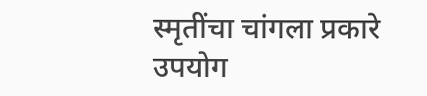स्मृतींचा चांगला प्रकारे उपयोग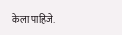केला पाहिजे.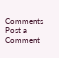Comments
Post a Comment